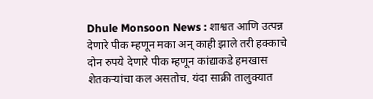Dhule Monsoon News : शाश्वत आणि उत्पन्न देणारे पीक म्हणून मका अन् काही झाले तरी हक्काचे दोन रुपये देणारे पीक म्हणून कांद्याकडे हमखास शेतकऱ्यांचा कल असतोच. यंदा साक्री तालुक्यात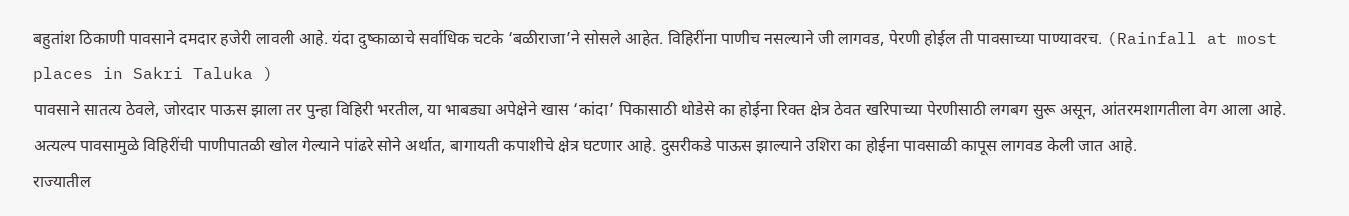बहुतांश ठिकाणी पावसाने दमदार हजेरी लावली आहे. यंदा दुष्काळाचे सर्वाधिक चटके ‘बळीराजा’ने सोसले आहेत. विहिरींना पाणीच नसल्याने जी लागवड, पेरणी होईल ती पावसाच्या पाण्यावरच. (Rainfall at most places in Sakri Taluka )
पावसाने सातत्य ठेवले, जोरदार पाऊस झाला तर पुन्हा विहिरी भरतील, या भाबड्या अपेक्षेने खास ‘कांदा’ पिकासाठी थोडेसे का होईना रिक्त क्षेत्र ठेवत खरिपाच्या पेरणीसाठी लगबग सुरू असून, आंतरमशागतीला वेग आला आहे. अत्यल्प पावसामुळे विहिरींची पाणीपातळी खोल गेल्याने पांढरे सोने अर्थात, बागायती कपाशीचे क्षेत्र घटणार आहे. दुसरीकडे पाऊस झाल्याने उशिरा का होईना पावसाळी कापूस लागवड केली जात आहे.
राज्यातील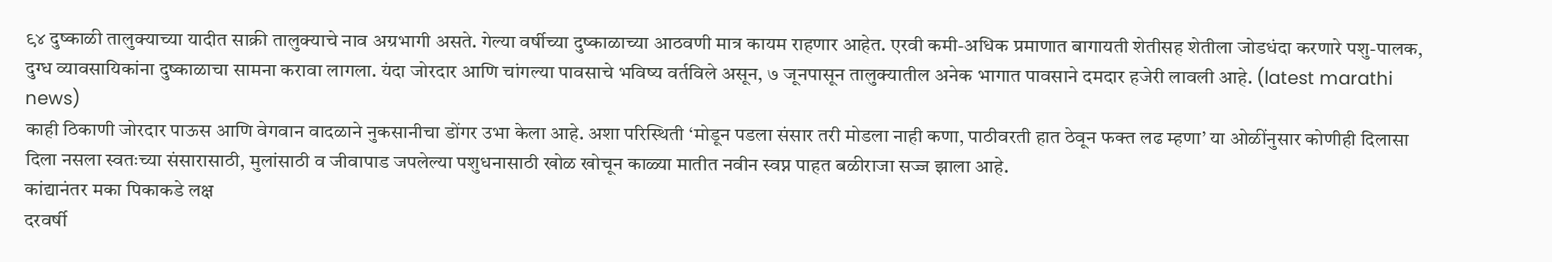९४ दुष्काळी तालुक्याच्या यादीत साक्री तालुक्याचे नाव अग्रभागी असते. गेल्या वर्षीच्या दुष्काळाच्या आठवणी मात्र कायम राहणार आहेत. एरवी कमी-अधिक प्रमाणात बागायती शेतीसह शेतीला जोडधंदा करणारे पशु-पालक, दुग्ध व्यावसायिकांना दुष्काळाचा सामना करावा लागला. यंदा जोरदार आणि चांगल्या पावसाचे भविष्य वर्तविले असून, ७ जूनपासून तालुक्यातील अनेक भागात पावसाने दमदार हजेरी लावली आहे. (latest marathi news)
काही ठिकाणी जोरदार पाऊस आणि वेगवान वादळाने नुकसानीचा डोंगर उभा केला आहे. अशा परिस्थिती ‘मोडून पडला संसार तरी मोडला नाही कणा, पाठीवरती हात ठेवून फक्त लढ म्हणा’ या ओळींनुसार कोणीही दिलासा दिला नसला स्वतःच्या संसारासाठी, मुलांसाठी व जीवापाड जपलेल्या पशुधनासाठी खोळ खोचून काळ्या मातीत नवीन स्वप्न पाहत बळीराजा सज्ज झाला आहे.
कांद्यानंतर मका पिकाकडे लक्ष
दरवर्षी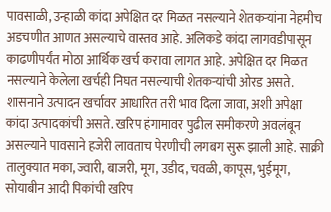पावसाळी, उन्हाळी कांदा अपेक्षित दर मिळत नसल्याने शेतकऱ्यांना नेहमीच अडचणीत आणत असल्याचे वास्तव आहे. अलिकडे कांदा लागवडीपासून काढणीपर्यंत मोठा आर्थिक खर्च करावा लागत आहे. अपेक्षित दर मिळत नसल्याने केलेला खर्चही निघत नसल्याची शेतकऱ्यांची ओरड असते.
शासनाने उत्पादन खर्चावर आधारित तरी भाव दिला जावा, अशी अपेक्षा कांदा उत्पादकांची असते. खरिप हंगामावर पुढील समीकरणे अवलंबून असल्याने पावसाने हजेरी लावताच पेरणीची लगबग सुरू झाली आहे. साक्री तालुक्यात मका, ज्वारी, बाजरी, मूग, उडीद, चवळी, कापूस, भुईमूग, सोयाबीन आदी पिकांची खरिप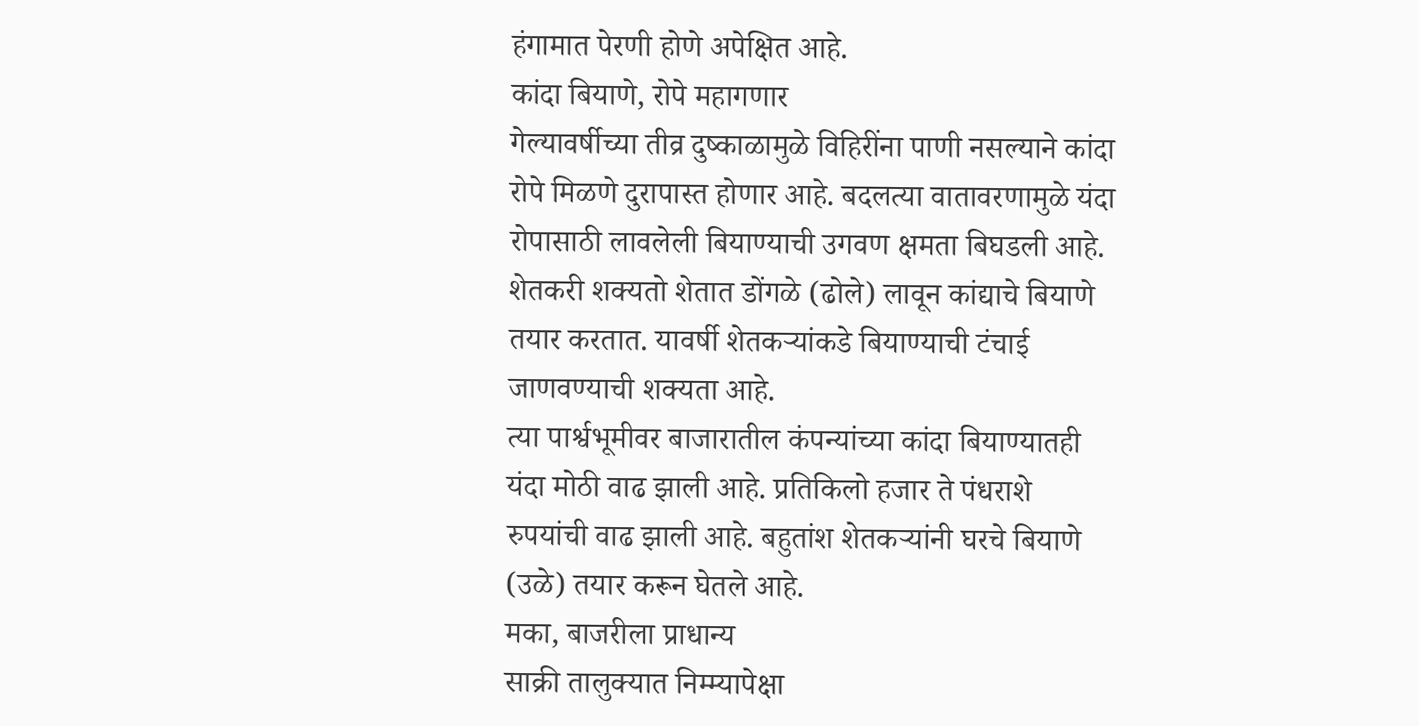हंगामात पेरणी होणे अपेक्षित आहे.
कांदा बियाणे, रोपे महागणार
गेल्यावर्षीच्या तीव्र दुष्काळामुळे विहिरींना पाणी नसल्याने कांदा रोपे मिळणे दुरापास्त होणार आहे. बदलत्या वातावरणामुळे यंदा रोपासाठी लावलेली बियाण्याची उगवण क्षमता बिघडली आहे. शेतकरी शक्यतो शेतात डोंगळे (ढोले) लावून कांद्याचे बियाणे तयार करतात. यावर्षी शेतकऱ्यांकडे बियाण्याची टंचाई जाणवण्याची शक्यता आहे.
त्या पार्श्वभूमीवर बाजारातील कंपन्यांच्या कांदा बियाण्यातही यंदा मोठी वाढ झाली आहे. प्रतिकिलो हजार ते पंधराशे रुपयांची वाढ झाली आहे. बहुतांश शेतकऱ्यांनी घरचे बियाणे (उळे) तयार करून घेतले आहे.
मका, बाजरीला प्राधान्य
साक्री तालुक्यात निम्म्यापेक्षा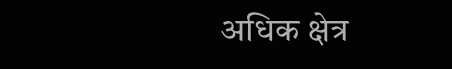अधिक क्षेत्र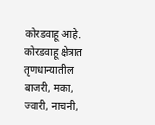कोरडवाहू आहे. कोरडवाहू क्षेत्रात तृणधान्यातील बाजरी, मका, ज्वारी, नाचनी,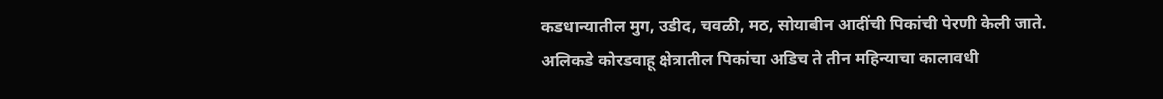कडधान्यातील मुग, उडीद, चवळी, मठ, सोयाबीन आदींची पिकांची पेरणी केली जाते. अलिकडे कोरडवाहू क्षेत्रातील पिकांचा अडिच ते तीन महिन्याचा कालावधी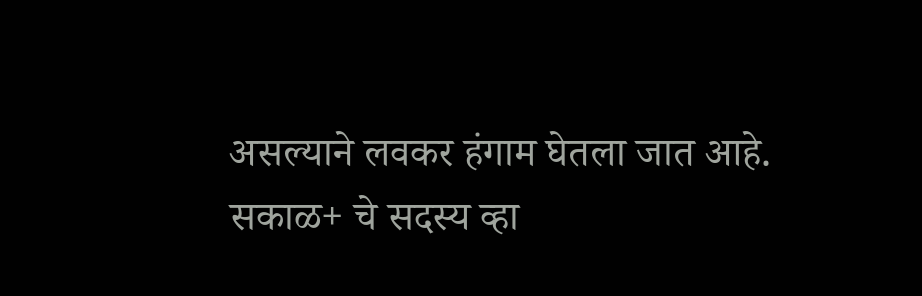असल्याने लवकर हंगाम घेतला जात आहे.
सकाळ+ चे सदस्य व्हा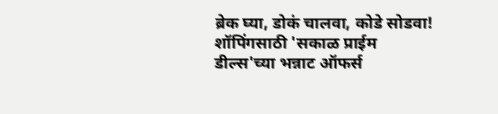ब्रेक घ्या, डोकं चालवा, कोडे सोडवा!
शॉपिंगसाठी 'सकाळ प्राईम डील्स'च्या भन्नाट ऑफर्स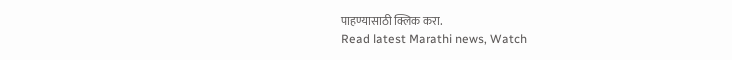पाहण्यासाठी क्लिक करा.
Read latest Marathi news, Watch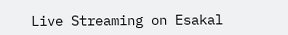Live Streaming on Esakal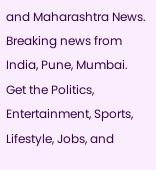and Maharashtra News. Breaking news from India, Pune, Mumbai. Get the Politics, Entertainment, Sports, Lifestyle, Jobs, and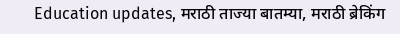Education updates, मराठी ताज्या बातम्या, मराठी ब्रेकिंग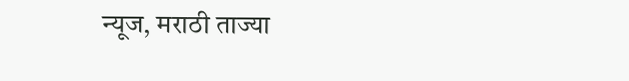न्यूज, मराठी ताज्या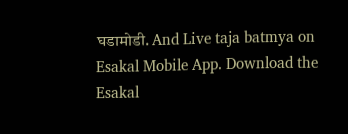घडामोडी. And Live taja batmya on Esakal Mobile App. Download the Esakal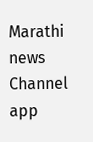Marathi news Channel app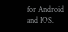for Android and IOS.